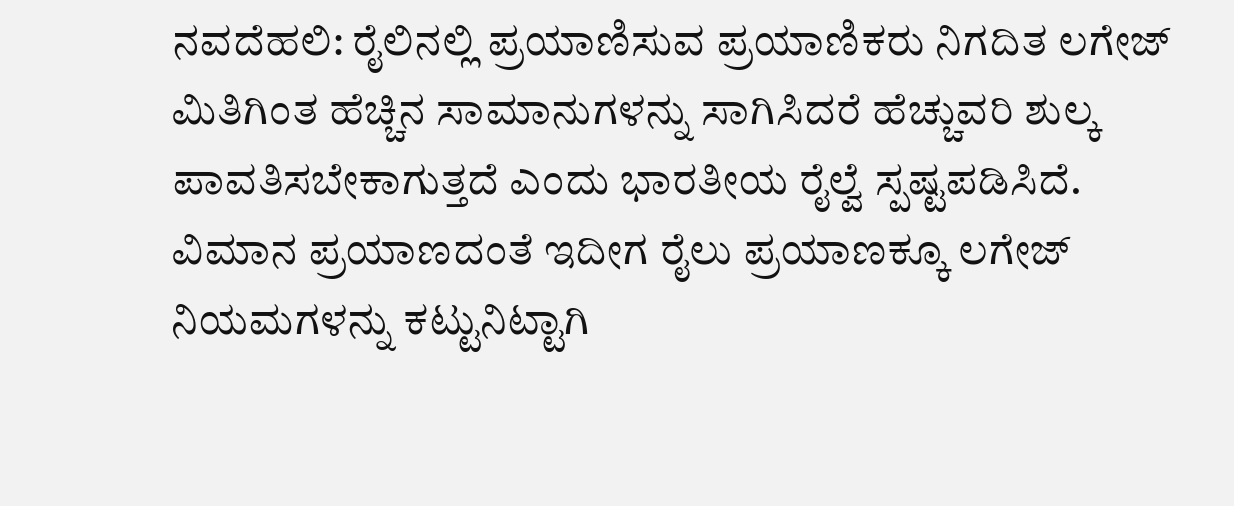ನವದೆಹಲಿ: ರೈಲಿನಲ್ಲಿ ಪ್ರಯಾಣಿಸುವ ಪ್ರಯಾಣಿಕರು ನಿಗದಿತ ಲಗೇಜ್ ಮಿತಿಗಿಂತ ಹೆಚ್ಚಿನ ಸಾಮಾನುಗಳನ್ನು ಸಾಗಿಸಿದರೆ ಹೆಚ್ಚುವರಿ ಶುಲ್ಕ ಪಾವತಿಸಬೇಕಾಗುತ್ತದೆ ಎಂದು ಭಾರತೀಯ ರೈಲ್ವೆ ಸ್ಪಷ್ಟಪಡಿಸಿದೆ. ವಿಮಾನ ಪ್ರಯಾಣದಂತೆ ಇದೀಗ ರೈಲು ಪ್ರಯಾಣಕ್ಕೂ ಲಗೇಜ್ ನಿಯಮಗಳನ್ನು ಕಟ್ಟುನಿಟ್ಟಾಗಿ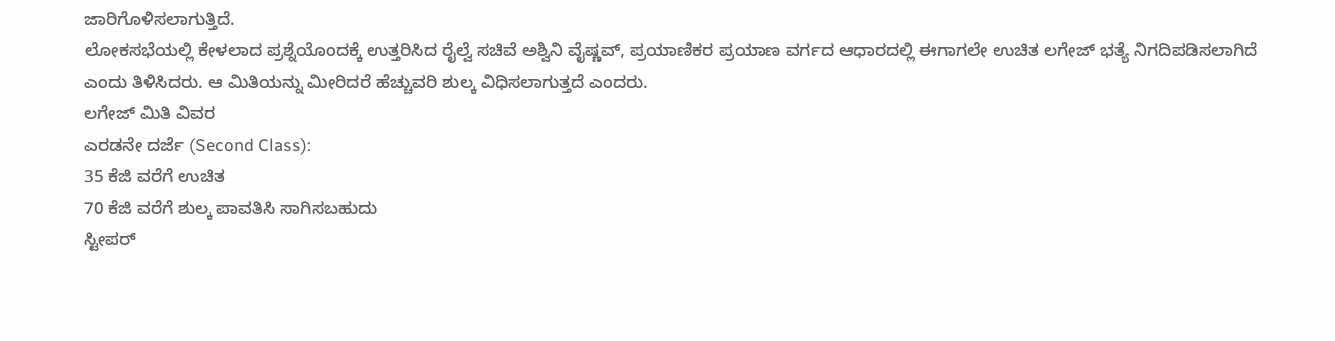ಜಾರಿಗೊಳಿಸಲಾಗುತ್ತಿದೆ.
ಲೋಕಸಭೆಯಲ್ಲಿ ಕೇಳಲಾದ ಪ್ರಶ್ನೆಯೊಂದಕ್ಕೆ ಉತ್ತರಿಸಿದ ರೈಲ್ವೆ ಸಚಿವೆ ಅಶ್ವಿನಿ ವೈಷ್ಣವ್, ಪ್ರಯಾಣಿಕರ ಪ್ರಯಾಣ ವರ್ಗದ ಆಧಾರದಲ್ಲಿ ಈಗಾಗಲೇ ಉಚಿತ ಲಗೇಜ್ ಭತ್ಯೆ ನಿಗದಿಪಡಿಸಲಾಗಿದೆ ಎಂದು ತಿಳಿಸಿದರು. ಆ ಮಿತಿಯನ್ನು ಮೀರಿದರೆ ಹೆಚ್ಚುವರಿ ಶುಲ್ಕ ವಿಧಿಸಲಾಗುತ್ತದೆ ಎಂದರು.
ಲಗೇಜ್ ಮಿತಿ ವಿವರ
ಎರಡನೇ ದರ್ಜೆ (Second Class):
35 ಕೆಜಿ ವರೆಗೆ ಉಚಿತ
70 ಕೆಜಿ ವರೆಗೆ ಶುಲ್ಕ ಪಾವತಿಸಿ ಸಾಗಿಸಬಹುದು
ಸ್ಟೀಪರ್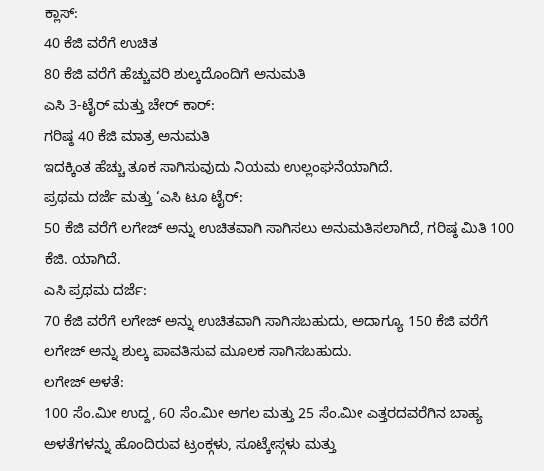ಕ್ಲಾಸ್:
40 ಕೆಜಿ ವರೆಗೆ ಉಚಿತ
80 ಕೆಜಿ ವರೆಗೆ ಹೆಚ್ಚುವರಿ ಶುಲ್ಕದೊಂದಿಗೆ ಅನುಮತಿ
ಎಸಿ 3-ಟೈರ್ ಮತ್ತು ಚೇರ್ ಕಾರ್:
ಗರಿಷ್ಠ 40 ಕೆಜಿ ಮಾತ್ರ ಅನುಮತಿ
ಇದಕ್ಕಿಂತ ಹೆಚ್ಚು ತೂಕ ಸಾಗಿಸುವುದು ನಿಯಮ ಉಲ್ಲಂಘನೆಯಾಗಿದೆ.
ಪ್ರಥಮ ದರ್ಜೆ ಮತ್ತು ‘ಎಸಿ ಟೂ ಟೈರ್:
50 ಕೆಜಿ ವರೆಗೆ ಲಗೇಜ್ ಅನ್ನು ಉಚಿತವಾಗಿ ಸಾಗಿಸಲು ಅನುಮತಿಸಲಾಗಿದೆ, ಗರಿಷ್ಠ ಮಿತಿ 100 ಕೆಜಿ. ಯಾಗಿದೆ.
ಎಸಿ ಪ್ರಥಮ ದರ್ಜೆ:
70 ಕೆಜಿ ವರೆಗೆ ಲಗೇಜ್ ಅನ್ನು ಉಚಿತವಾಗಿ ಸಾಗಿಸಬಹುದು, ಅದಾಗ್ಯೂ 150 ಕೆಜಿ ವರೆಗೆ ಲಗೇಜ್ ಅನ್ನು ಶುಲ್ಕ ಪಾವತಿಸುವ ಮೂಲಕ ಸಾಗಿಸಬಹುದು.
ಲಗೇಜ್ ಅಳತೆ:
100 ಸೆಂ.ಮೀ ಉದ್ದ, 60 ಸೆಂ.ಮೀ ಅಗಲ ಮತ್ತು 25 ಸೆಂ.ಮೀ ಎತ್ತರದವರೆಗಿನ ಬಾಹ್ಯ ಅಳತೆಗಳನ್ನು ಹೊಂದಿರುವ ಟ್ರಂಕ್ಗಳು, ಸೂಟ್ಕೇಸ್ಗಳು ಮತ್ತು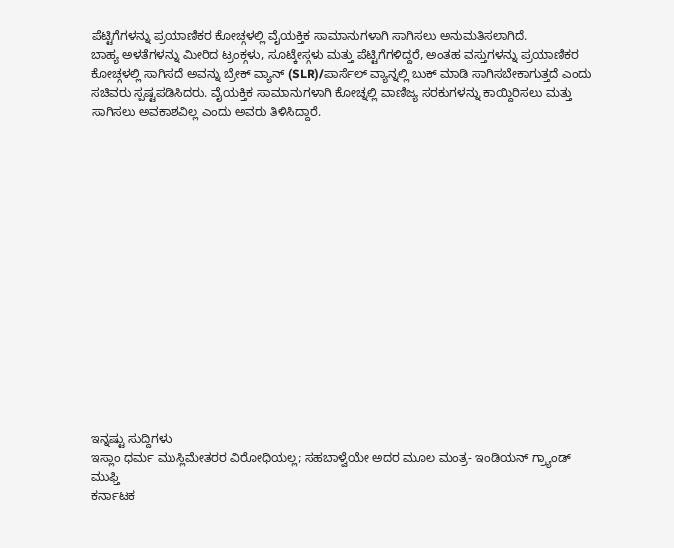ಪೆಟ್ಟಿಗೆಗಳನ್ನು ಪ್ರಯಾಣಿಕರ ಕೋಚ್ಗಳಲ್ಲಿ ವೈಯಕ್ತಿಕ ಸಾಮಾನುಗಳಾಗಿ ಸಾಗಿಸಲು ಅನುಮತಿಸಲಾಗಿದೆ.
ಬಾಹ್ಯ ಅಳತೆಗಳನ್ನು ಮೀರಿದ ಟ್ರಂಕ್ಗಳು, ಸೂಟ್ಕೇಸ್ಗಳು ಮತ್ತು ಪೆಟ್ಟಿಗೆಗಳಿದ್ದರೆ, ಅಂತಹ ವಸ್ತುಗಳನ್ನು ಪ್ರಯಾಣಿಕರ ಕೋಚ್ಗಳಲ್ಲಿ ಸಾಗಿಸದೆ ಅವನ್ನು ಬ್ರೇಕ್ ವ್ಯಾನ್ (SLR)/ಪಾರ್ಸೆಲ್ ವ್ಯಾನ್ನಲ್ಲಿ ಬುಕ್ ಮಾಡಿ ಸಾಗಿಸಬೇಕಾಗುತ್ತದೆ ಎಂದು ಸಚಿವರು ಸ್ಪಷ್ಟಪಡಿಸಿದರು. ವೈಯಕ್ತಿಕ ಸಾಮಾನುಗಳಾಗಿ ಕೋಚ್ನಲ್ಲಿ ವಾಣಿಜ್ಯ ಸರಕುಗಳನ್ನು ಕಾಯ್ದಿರಿಸಲು ಮತ್ತು ಸಾಗಿಸಲು ಅವಕಾಶವಿಲ್ಲ ಎಂದು ಅವರು ತಿಳಿಸಿದ್ದಾರೆ.
















ಇನ್ನಷ್ಟು ಸುದ್ದಿಗಳು
ಇಸ್ಲಾಂ ಧರ್ಮ ಮುಸ್ಲಿಮೇತರರ ವಿರೋಧಿಯಲ್ಲ; ಸಹಬಾಳ್ವೆಯೇ ಅದರ ಮೂಲ ಮಂತ್ರ- ಇಂಡಿಯನ್ ಗ್ರ್ಯಾಂಡ್ ಮುಫ್ತಿ
ಕರ್ನಾಟಕ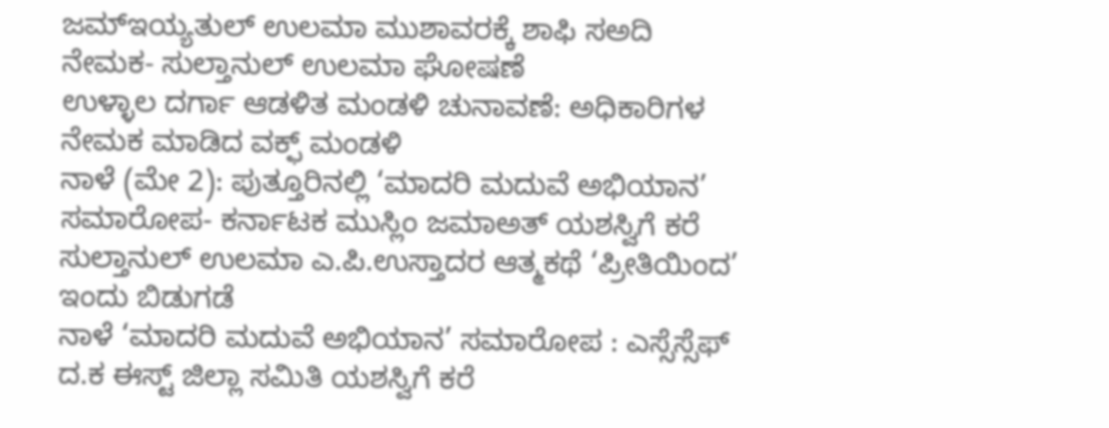ಜಮ್ಇಯ್ಯತುಲ್ ಉಲಮಾ ಮುಶಾವರಕ್ಕೆ ಶಾಫಿ ಸಅದಿ ನೇಮಕ- ಸುಲ್ತಾನುಲ್ ಉಲಮಾ ಘೋಷಣೆ
ಉಳ್ಳಾಲ ದರ್ಗಾ ಆಡಳಿತ ಮಂಡಳಿ ಚುನಾವಣೆ: ಅಧಿಕಾರಿಗಳ ನೇಮಕ ಮಾಡಿದ ವಕ್ಫ್ ಮಂಡಳಿ
ನಾಳೆ (ಮೇ 2): ಪುತ್ತೂರಿನಲ್ಲಿ ‘ಮಾದರಿ ಮದುವೆ ಅಭಿಯಾನ’ ಸಮಾರೋಪ- ಕರ್ನಾಟಕ ಮುಸ್ಲಿಂ ಜಮಾಅತ್ ಯಶಸ್ವಿಗೆ ಕರೆ
ಸುಲ್ತಾನುಲ್ ಉಲಮಾ ಎ.ಪಿ.ಉಸ್ತಾದರ ಆತ್ಮಕಥೆ ‘ಪ್ರೀತಿಯಿಂದ’ ಇಂದು ಬಿಡುಗಡೆ
ನಾಳೆ ‘ಮಾದರಿ ಮದುವೆ ಅಭಿಯಾನ’ ಸಮಾರೋಪ : ಎಸ್ಸೆಸ್ಸೆಫ್ ದ.ಕ ಈಸ್ಟ್ ಜಿಲ್ಲಾ ಸಮಿತಿ ಯಶಸ್ವಿಗೆ ಕರೆ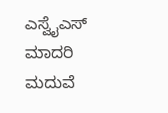ಎಸ್ವೈಎಸ್ ಮಾದರಿ ಮದುವೆ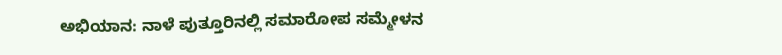ಅಭಿಯಾನ: ನಾಳೆ ಪುತ್ತೂರಿನಲ್ಲಿ ಸಮಾರೋಪ ಸಮ್ಮೇಳನ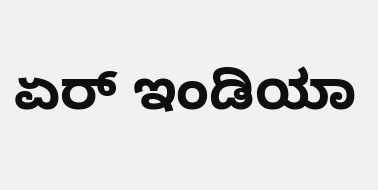ಏರ್ ಇಂಡಿಯಾ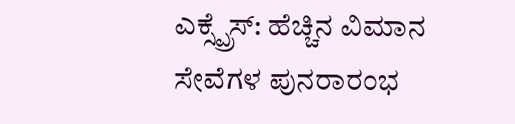ಎಕ್ಸ್ಪ್ರೆಸ್: ಹೆಚ್ಚಿನ ವಿಮಾನ ಸೇವೆಗಳ ಪುನರಾರಂಭ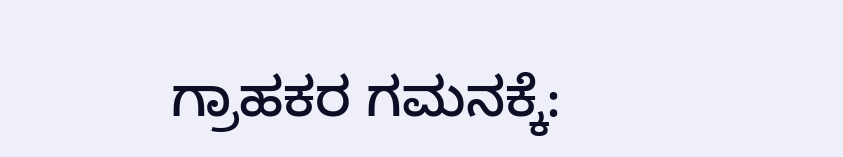ಗ್ರಾಹಕರ ಗಮನಕ್ಕೆ: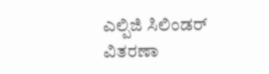ಎಲ್ಪಿಜಿ ಸಿಲಿಂಡರ್ ವಿತರಣಾ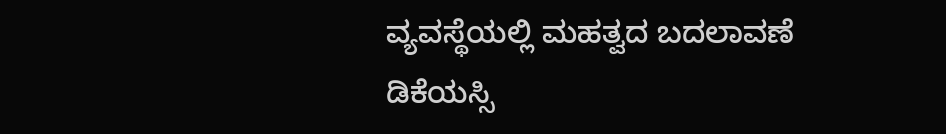ವ್ಯವಸ್ಥೆಯಲ್ಲಿ ಮಹತ್ವದ ಬದಲಾವಣೆ
ಡಿಕೆಯಸ್ಸಿ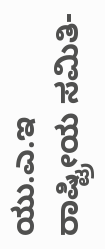ಯು.ಎ.ಇ ರಾಷ್ಟ್ರೀಯ ಸಮಿತಿ-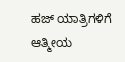ಹಜ್ ಯಾತ್ರಿಗಳಿಗೆ ಆತ್ಮೀಯ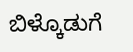ಬಿಳ್ಕೊಡುಗೆ